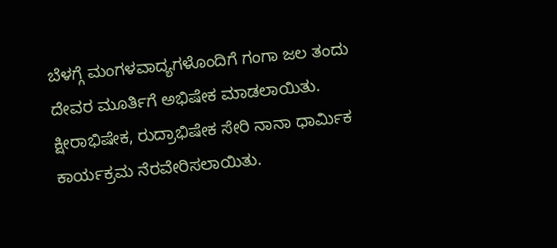ಬೆಳಗ್ಗೆ ಮಂಗಳವಾದ್ಯಗಳೊಂದಿಗೆ ಗಂಗಾ ಜಲ ತಂದು ದೇವರ ಮೂರ್ತಿಗೆ ಅಭಿಷೇಕ ಮಾಡಲಾಯಿತು. ಕ್ಷೀರಾಭಿಷೇಕ, ರುದ್ರಾಭಿಷೇಕ ಸೇರಿ ನಾನಾ ಧಾರ್ಮಿಕ ಕಾರ್ಯಕ್ರಮ ನೆರವೇರಿಸಲಾಯಿತು.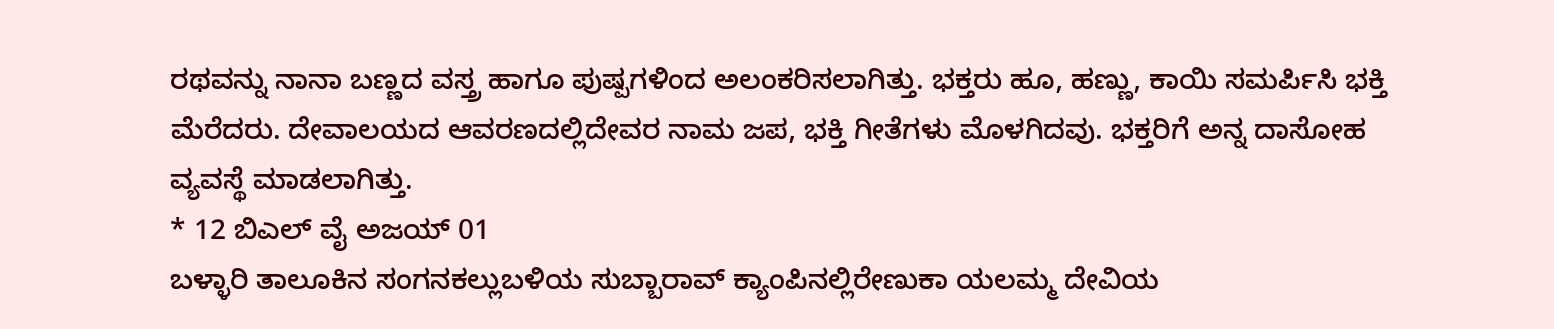ರಥವನ್ನು ನಾನಾ ಬಣ್ಣದ ವಸ್ತ್ರ ಹಾಗೂ ಪುಷ್ಪಗಳಿಂದ ಅಲಂಕರಿಸಲಾಗಿತ್ತು. ಭಕ್ತರು ಹೂ, ಹಣ್ಣು, ಕಾಯಿ ಸಮರ್ಪಿಸಿ ಭಕ್ತಿ ಮೆರೆದರು. ದೇವಾಲಯದ ಆವರಣದಲ್ಲಿದೇವರ ನಾಮ ಜಪ, ಭಕ್ತಿ ಗೀತೆಗಳು ಮೊಳಗಿದವು. ಭಕ್ತರಿಗೆ ಅನ್ನ ದಾಸೋಹ ವ್ಯವಸ್ಥೆ ಮಾಡಲಾಗಿತ್ತು.
* 12 ಬಿಎಲ್ ವೈ ಅಜಯ್ 01
ಬಳ್ಳಾರಿ ತಾಲೂಕಿನ ಸಂಗನಕಲ್ಲುಬಳಿಯ ಸುಬ್ಬಾರಾವ್ ಕ್ಯಾಂಪಿನಲ್ಲಿರೇಣುಕಾ ಯಲಮ್ಮ ದೇವಿಯ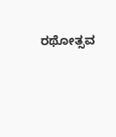ರಥೋತ್ಸವ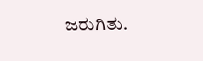ಜರುಗಿತು.